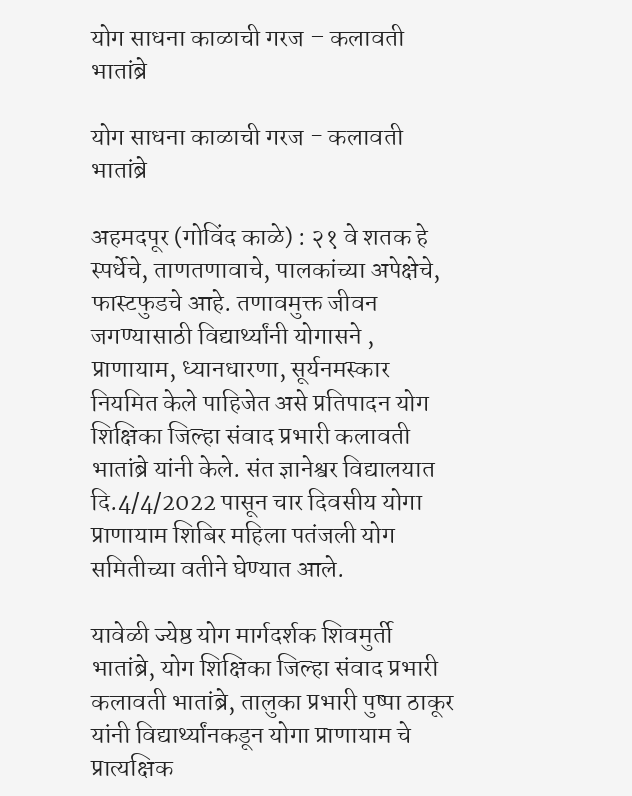योग साधना काळाची गरज – कलावती भातांब्रे

योग साधना काळाची गरज - कलावती भातांब्रे

अहमदपूर (गोविंद काळे) : २१ वे शतक हे स्पर्धेचे, ताणतणावाचे, पालकांच्या अपेक्षेचे, फास्टफुडचे आहे. तणावमुक्त जीवन जगण्यासाठी विद्यार्थ्यांनी योगासने , प्राणायाम, ध्यानधारणा, सूर्यनमस्कार नियमित केले पाहिजेत असे प्रतिपादन योग शिक्षिका जिल्हा संवाद प्रभारी कलावती भातांब्रे यांनी केले. संत ज्ञानेश्वर विद्यालयात दि.4/4/2022 पासून चार दिवसीय योगा प्राणायाम शिबिर महिला पतंजली योग समितीच्या वतीने घेण्यात आले.

यावेळी ज्येष्ठ योग मार्गदर्शक शिवमुर्ती भातांब्रे, योग शिक्षिका जिल्हा संवाद प्रभारी कलावती भातांब्रे, तालुका प्रभारी पुष्पा ठाकूर यांनी विद्यार्थ्यांनकडून योगा प्राणायाम चे प्रात्यक्षिक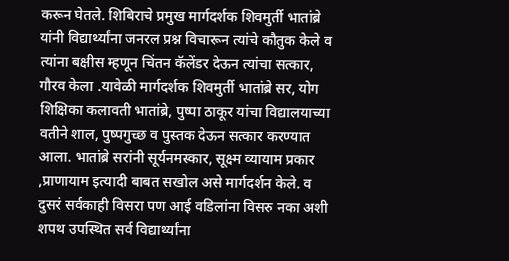करून घेतले. शिबिराचे प्रमुख मार्गदर्शक शिवमुर्ती भातांब्रे यांनी विद्यार्थ्यांना जनरल प्रश्न विचारून त्यांचे कौतुक केले व त्यांना बक्षीस म्हणून चिंतन कॅलेंडर देऊन त्यांचा सत्कार, गौरव केला .यावेळी मार्गदर्शक शिवमुर्ती भातांब्रे सर, योग शिक्षिका कलावती भातांब्रे, पुष्पा ठाकूर यांचा विद्यालयाच्या वतीने शाल, पुष्पगुच्छ व पुस्तक देऊन सत्कार करण्यात आला. भातांब्रे सरांनी सूर्यनमस्कार, सूक्ष्म व्यायाम प्रकार ,प्राणायाम इत्यादी बाबत सखोल असे मार्गदर्शन केले. व दुसरं सर्वकाही विसरा पण आई वडिलांना विसरु नका अशी शपथ उपस्थित सर्व विद्यार्थ्यांना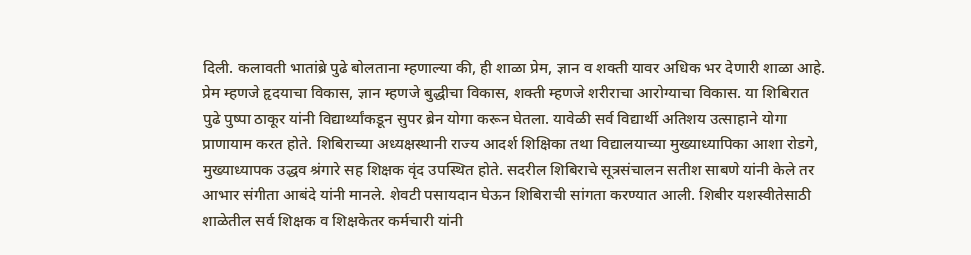दिली. कलावती भातांब्रे पुढे बोलताना म्हणाल्या की, ही शाळा प्रेम, ज्ञान व शक्ती यावर अधिक भर देणारी शाळा आहे. प्रेम म्हणजे हृदयाचा विकास, ज्ञान म्हणजे बुद्धीचा विकास, शक्ती म्हणजे शरीराचा आरोग्याचा विकास. या शिबिरात पुढे पुष्पा ठाकूर यांनी विद्यार्थ्यांकडून सुपर ब्रेन योगा करून घेतला. यावेळी सर्व विद्यार्थी अतिशय उत्साहाने योगा प्राणायाम करत होते. शिबिराच्या अध्यक्षस्थानी राज्य आदर्श शिक्षिका तथा विद्यालयाच्या मुख्याध्यापिका आशा रोडगे, मुख्याध्यापक उद्धव श्रंगारे सह शिक्षक वृंद उपस्थित होते. सदरील शिबिराचे सूत्रसंचालन सतीश साबणे यांनी केले तर आभार संगीता आबंदे यांनी मानले. शेवटी पसायदान घेऊन शिबिराची सांगता करण्यात आली. शिबीर यशस्वीतेसाठी शाळेतील सर्व शिक्षक व शिक्षकेतर कर्मचारी यांनी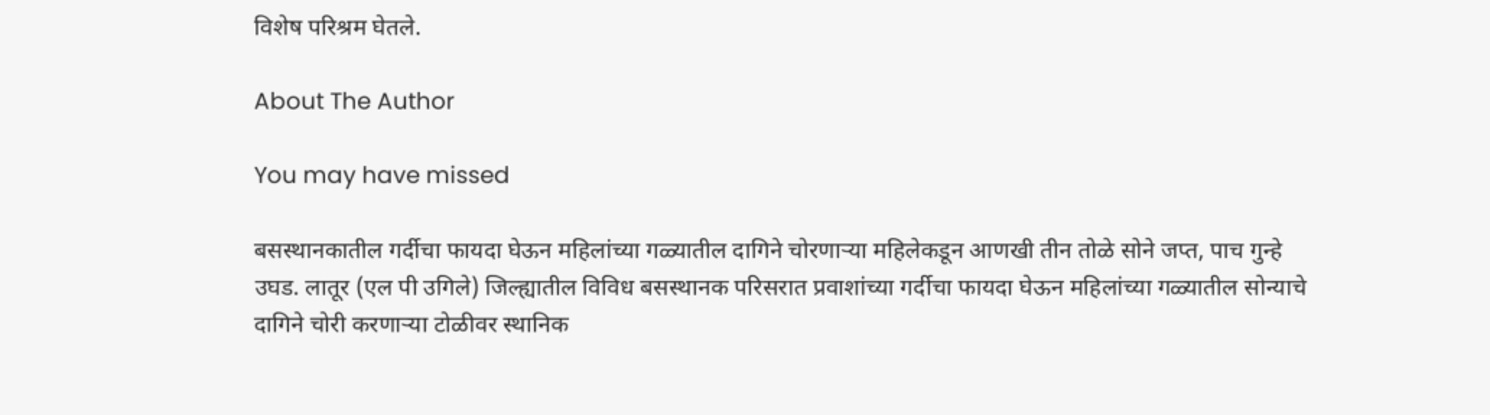विशेष परिश्रम घेतले.

About The Author

You may have missed

बसस्थानकातील गर्दीचा फायदा घेऊन महिलांच्या गळ्यातील दागिने चोरणाऱ्या महिलेकडून आणखी तीन तोळे सोने जप्त, पाच गुन्हे उघड. लातूर (एल पी उगिले) जिल्ह्यातील विविध बसस्थानक परिसरात प्रवाशांच्या गर्दीचा फायदा घेऊन महिलांच्या गळ्यातील सोन्याचे दागिने चोरी करणाऱ्या टोळीवर स्थानिक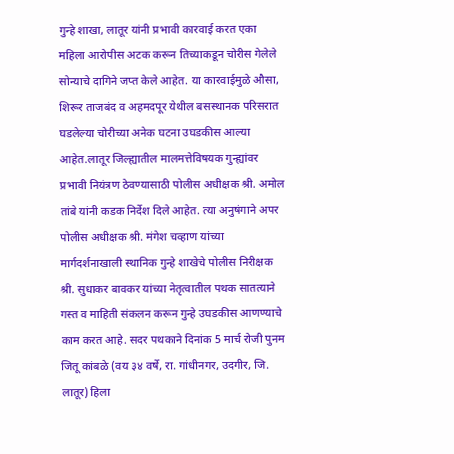गुन्हे शाखा, लातूर यांनी प्रभावी कारवाई करत एका महिला आरोपीस अटक करून तिच्याकडून चोरीस गेलेले सोन्याचे दागिने जप्त केले आहेत. या कारवाईमुळे औसा, शिरूर ताजबंद व अहमदपूर येथील बसस्थानक परिसरात घडलेल्या चोरीच्या अनेक घटना उघडकीस आल्या आहेत.लातूर जिल्ह्यातील मालमत्तेविषयक गुन्ह्यांवर प्रभावी नियंत्रण ठेवण्यासाठी पोलीस अधीक्षक श्री. अमोल तांबे यांनी कडक निर्देश दिले आहेत. त्या अनुषंगाने अपर पोलीस अधीक्षक श्री. मंगेश चव्हाण यांच्या मार्गदर्शनाखाली स्थानिक गुन्हे शाखेचे पोलीस निरीक्षक श्री. सुधाकर बावकर यांच्या नेतृत्वातील पथक सातत्याने गस्त व माहिती संकलन करून गुन्हे उघडकीस आणण्याचे काम करत आहे. सदर पथकाने दिनांक 5 मार्च रोजी पुनम जितू कांबळे (वय ३४ वर्षे, रा. गांधीनगर, उदगीर, जि. लातूर) हिला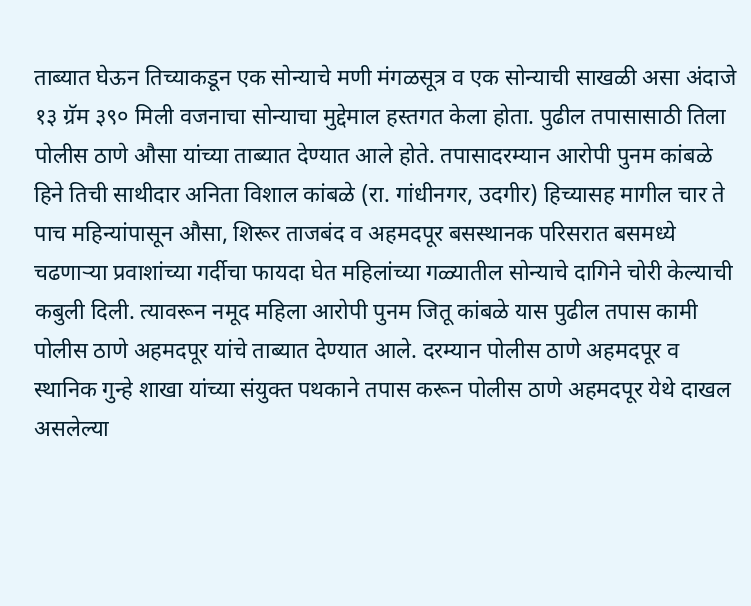ताब्यात घेऊन तिच्याकडून एक सोन्याचे मणी मंगळसूत्र व एक सोन्याची साखळी असा अंदाजे १३ ग्रॅम ३९० मिली वजनाचा सोन्याचा मुद्देमाल हस्तगत केला होता. पुढील तपासासाठी तिला पोलीस ठाणे औसा यांच्या ताब्यात देण्यात आले होते. तपासादरम्यान आरोपी पुनम कांबळे हिने तिची साथीदार अनिता विशाल कांबळे (रा. गांधीनगर, उदगीर) हिच्यासह मागील चार ते पाच महिन्यांपासून औसा, शिरूर ताजबंद व अहमदपूर बसस्थानक परिसरात बसमध्ये चढणाऱ्या प्रवाशांच्या गर्दीचा फायदा घेत महिलांच्या गळ्यातील सोन्याचे दागिने चोरी केल्याची कबुली दिली. त्यावरून नमूद महिला आरोपी पुनम जितू कांबळे यास पुढील तपास कामी पोलीस ठाणे अहमदपूर यांचे ताब्यात देण्यात आले. दरम्यान पोलीस ठाणे अहमदपूर व स्थानिक गुन्हे शाखा यांच्या संयुक्त पथकाने तपास करून पोलीस ठाणे अहमदपूर येथे दाखल असलेल्या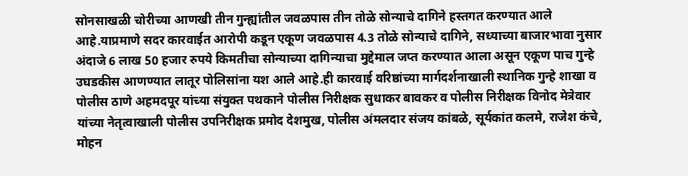सोनसाखळी चोरीच्या आणखी तीन गुन्ह्यांतील जवळपास तीन तोळे सोन्याचे दागिने हस्तगत करण्यात आले आहे.याप्रमाणे सदर कारवाईत आरोपी कडून एकूण जवळपास 4.3 तोळे सोन्याचे दागिने, सध्याच्या बाजारभावा नुसार अंदाजे 6 लाख 50 हजार रुपये किमतीचा सोन्याच्या दागिन्याचा मुद्देमाल जप्त करण्यात आला असून एकूण पाच गुन्हे उघडकीस आणण्यात लातूर पोलिसांना यश आले आहे.ही कारवाई वरिष्ठांच्या मार्गदर्शनाखाली स्थानिक गुन्हे शाखा व पोलीस ठाणे अहमदपूर यांच्या संयुक्त पथकाने पोलीस निरीक्षक सुधाकर बावकर व पोलीस निरीक्षक विनोद मेत्रेवार यांच्या नेतृत्वाखाली पोलीस उपनिरीक्षक प्रमोद देशमुख, पोलीस अंमलदार संजय कांबळे, सूर्यकांत कलमे, राजेश कंचे, मोहन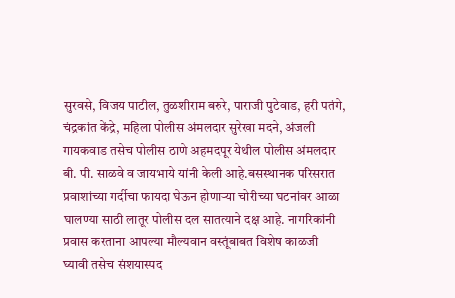सुरवसे, विजय पाटील, तुळशीराम बरुरे, पाराजी पुटेवाड, हरी पतंगे, चंद्रकांत केंद्रे, महिला पोलीस अंमलदार सुरेखा मदने, अंजली गायकवाड तसेच पोलीस ठाणे अहमदपूर येथील पोलीस अंमलदार बी. पी. साळवे व जायभाये यांनी केली आहे.बसस्थानक परिसरात प्रवाशांच्या गर्दीचा फायदा घेऊन होणाऱ्या चोरीच्या घटनांवर आळा घालण्या साठी लातूर पोलीस दल सातत्याने दक्ष आहे. नागरिकांनी प्रवास करताना आपल्या मौल्यवान वस्तूंबाबत विशेष काळजी घ्यावी तसेच संशयास्पद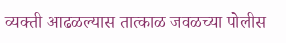व्यक्ती आढळल्यास तात्काळ जवळच्या पोलीस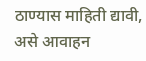ठाण्यास माहिती द्यावी, असे आवाहन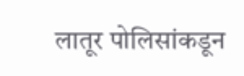लातूर पोलिसांकडून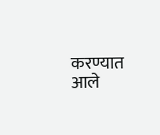करण्यात आले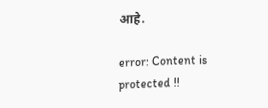आहे.

error: Content is protected !!